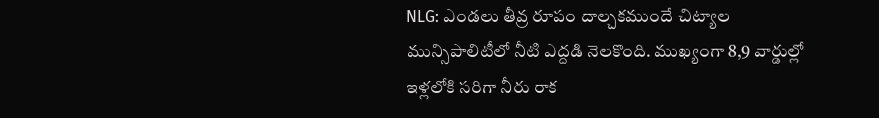NLG: ఎండలు తీవ్ర రూపం దాల్చకముందే చిట్యాల మున్సిపాలిటీలో నీటి ఎద్దడి నెలకొంది. ముఖ్యంగా 8,9 వార్డుల్లో ఇళ్లలోకి సరిగా నీరు రాక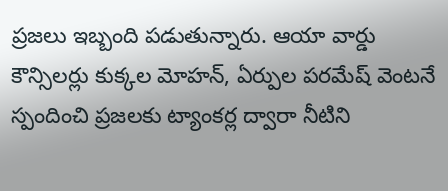ప్రజలు ఇబ్బంది పడుతున్నారు. ఆయా వార్డు కౌన్సిలర్లు కుక్కల మోహన్, ఏర్పుల పరమేష్ వెంటనే స్పందించి ప్రజలకు ట్యాంకర్ల ద్వారా నీటిని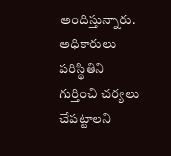అందిస్తున్నారు. అధికారులు పరిస్థితిని గుర్తించి చర్యలు చేపట్టాలని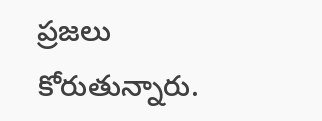ప్రజలు కోరుతున్నారు.